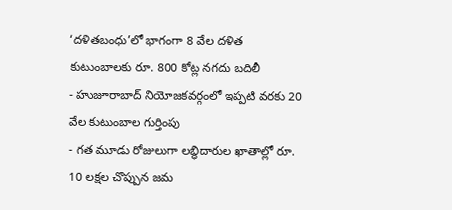‘దళితబంధు’లో భాగంగా 8 వేల దళిత కుటుంబాలకు రూ. 800 కోట్ల నగదు బదిలీ
- హుజూరాబాద్ నియోజకవర్గంలో ఇప్పటి వరకు 20 వేల కుటుంబాల గుర్తింపు
- గత మూడు రోజులుగా లబ్ధిదారుల ఖాతాల్లో రూ. 10 లక్షల చొప్పున జమ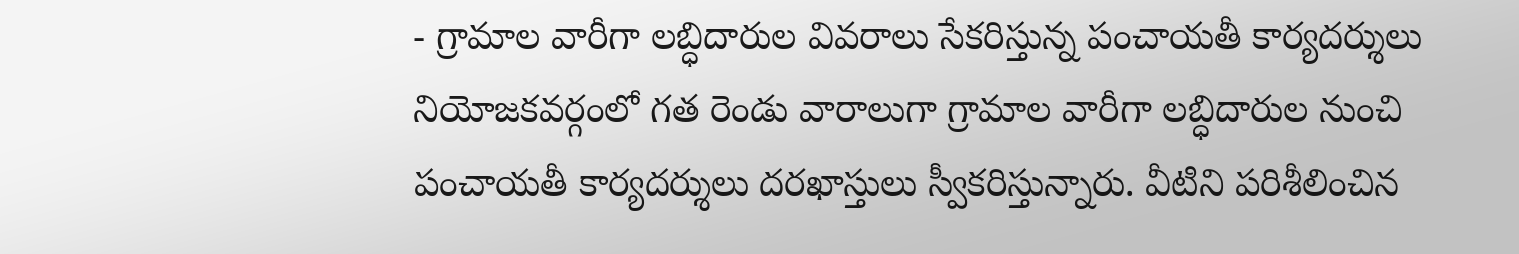- గ్రామాల వారీగా లబ్ధిదారుల వివరాలు సేకరిస్తున్న పంచాయతీ కార్యదర్శులు
నియోజకవర్గంలో గత రెండు వారాలుగా గ్రామాల వారీగా లబ్ధిదారుల నుంచి పంచాయతీ కార్యదర్శులు దరఖాస్తులు స్వీకరిస్తున్నారు. వీటిని పరిశీలించిన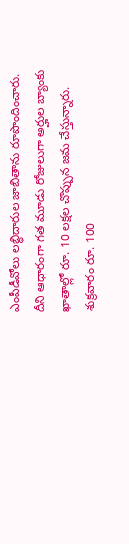ఎంపీడీవోలు లబ్ధిదారుల జాబితాను రూపొందించారు. దీని ఆధారంగా గత మూడు రోజులుగా అర్హుల బ్యాంకు ఖాతాల్లో రూ. 10 లక్షల చొప్పున జమ చేస్తున్నారు. శుక్రవారం రూ. 100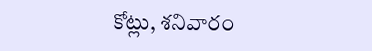కోట్లు, శనివారం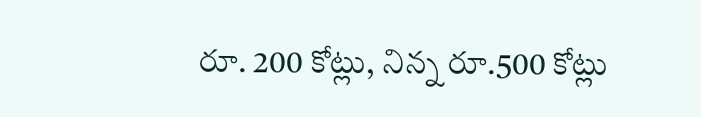రూ. 200 కోట్లు, నిన్న రూ.500 కోట్లు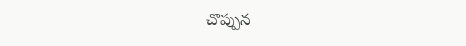చొప్పున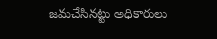జమచేసినట్టు అధికారులు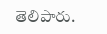తెలిపారు.